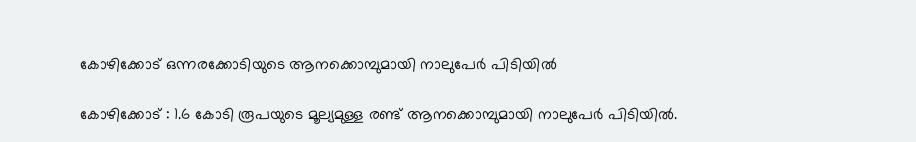കോഴിക്കോട് ഒന്നരക്കോടിയുടെ ആനക്കൊമ്പുമായി നാലുപേര്‍ പിടിയില്‍

കോഴിക്കോട് : 1.6 കോടി രൂപയുടെ മൂല്യമുള്ള രണ്ട് ആനക്കൊമ്പുമായി നാലുപേര്‍ പിടിയില്‍.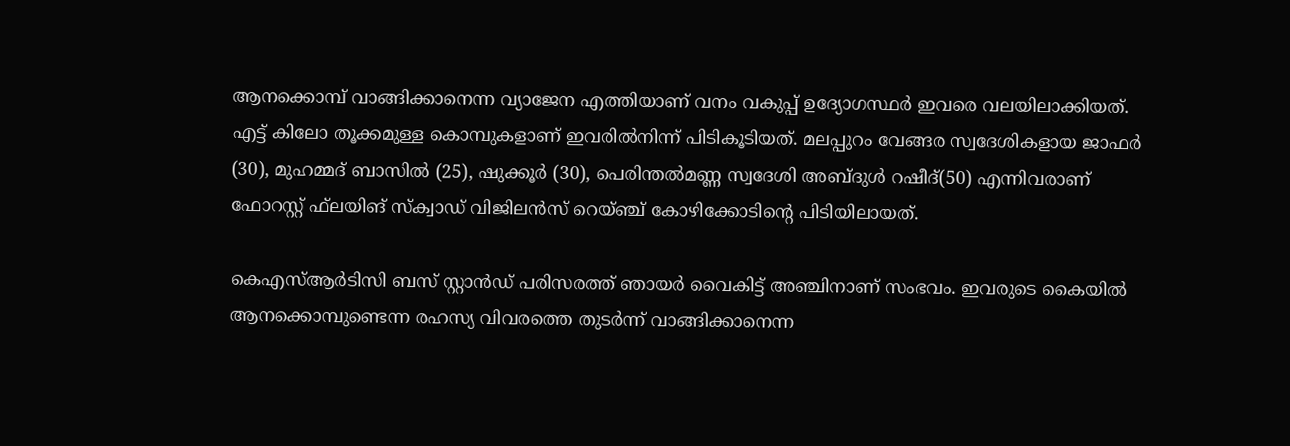ആനക്കൊമ്പ് വാങ്ങിക്കാനെന്ന വ്യാജേന എത്തിയാണ് വനം വകുപ്പ് ഉദ്യോഗസ്ഥര്‍ ഇവരെ വലയിലാക്കിയത്. എട്ട് കിലോ തൂക്കമുള്ള കൊമ്പുകളാണ് ഇവരില്‍നിന്ന് പിടികൂടിയത്. മലപ്പുറം വേങ്ങര സ്വദേശികളായ ജാഫര്‍ (30), മുഹമ്മദ് ബാസില്‍ (25), ഷുക്കൂര്‍ (30), പെരിന്തല്‍മണ്ണ സ്വദേശി അബ്ദുള്‍ റഷീദ്(50) എന്നിവരാണ് ഫോറസ്റ്റ് ഫ്‌ലയിങ് സ്‌ക്വാഡ് വിജിലന്‍സ് റെയ്ഞ്ച് കോഴിക്കോടിന്റെ പിടിയിലായത്.

കെഎസ്ആര്‍ടിസി ബസ് സ്റ്റാന്‍ഡ് പരിസരത്ത് ഞായര്‍ വൈകിട്ട് അഞ്ചിനാണ് സംഭവം. ഇവരുടെ കൈയില്‍ ആനക്കൊമ്പുണ്ടെന്ന രഹസ്യ വിവരത്തെ തുടര്‍ന്ന് വാങ്ങിക്കാനെന്ന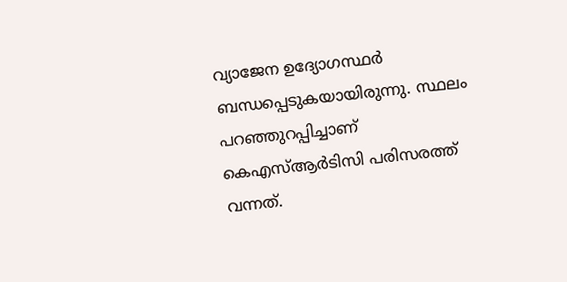വ്യാജേന ഉദ്യോഗസ്ഥര്‍ ബന്ധപ്പെടുകയായിരുന്നു. സ്ഥലം പറഞ്ഞുറപ്പിച്ചാണ് കെഎസ്ആര്‍ടിസി പരിസരത്ത് വന്നത്.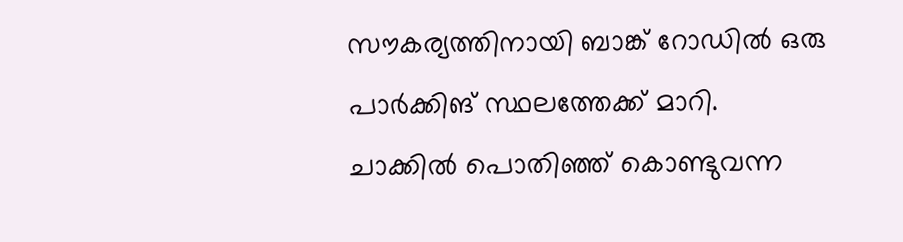സൗകര്യത്തിനായി ബാങ്ക് റോഡില്‍ ഒരു പാര്‍ക്കിങ് സ്ഥലത്തേക്ക് മാറി. ചാക്കില്‍ പൊതിഞ്ഞ് കൊണ്ടുവന്ന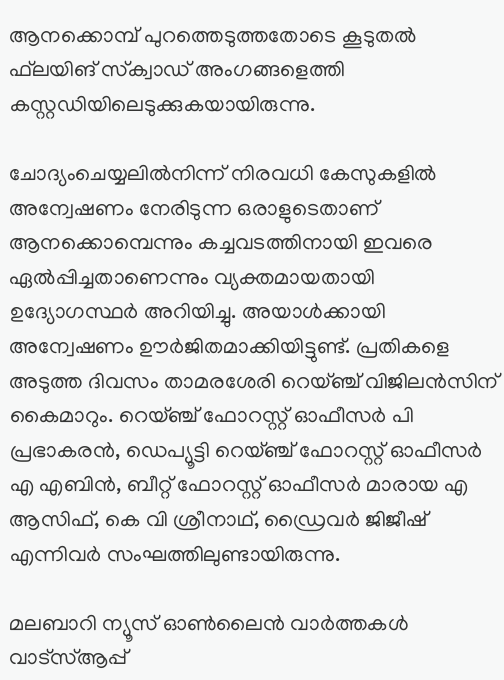ആനക്കൊമ്പ് പുറത്തെടുത്തതോടെ കൂടുതല്‍ ഫ്‌ലയിങ് സ്‌ക്വാഡ് അംഗങ്ങളെത്തി കസ്റ്റഡിയിലെടുക്കുകയായിരുന്നു.

ചോദ്യംചെയ്യലില്‍നിന്ന് നിരവധി കേസുകളില്‍ അന്വേഷണം നേരിടുന്ന ഒരാളുടെതാണ് ആനക്കൊമ്പെന്നും കച്ചവടത്തിനായി ഇവരെ ഏല്‍പ്പിച്ചതാണെന്നും വ്യക്തമായതായി ഉദ്യോഗസ്ഥര്‍ അറിയിച്ചു. അയാള്‍ക്കായി അന്വേഷണം ഊര്‍ജിതമാക്കിയിട്ടുണ്ട്. പ്രതികളെ അടുത്ത ദിവസം താമരശേരി റെയ്ഞ്ച് വിജിലന്‍സിന് കൈമാറും. റെയ്ഞ്ച് ഫോറസ്റ്റ് ഓഫീസര്‍ പി പ്രഭാകരന്‍, ഡെപ്യൂട്ടി റെയ്ഞ്ച് ഫോറസ്റ്റ് ഓഫീസര്‍ എ എബിന്‍, ബീറ്റ് ഫോറസ്റ്റ് ഓഫീസര്‍ മാരായ എ ആസിഫ്, കെ വി ശ്രീനാഥ്, ഡ്രൈവര്‍ ജിജീഷ് എന്നിവര്‍ സംഘത്തിലുണ്ടായിരുന്നു.

മലബാറി ന്യൂസ് ഓണ്‍ലൈന്‍ വാര്‍ത്തകള്‍ വാട്‌സ്ആപ്പ്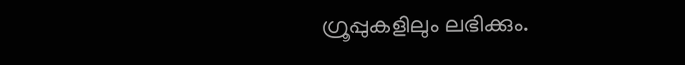ഗ്രൂപ്പുകളിലും ലഭിക്കും.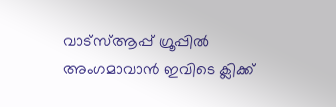വാട്‌സ്ആപ്പ് ഗ്രൂപ്പില്‍ അംഗമാവാന്‍ ഇവിടെ ക്ലിക്ക്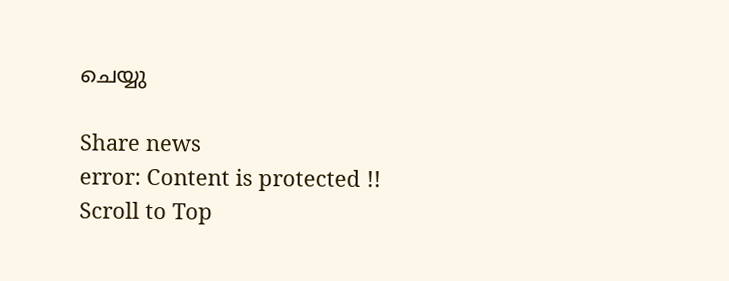ചെയ്യു

Share news
error: Content is protected !!
Scroll to Top